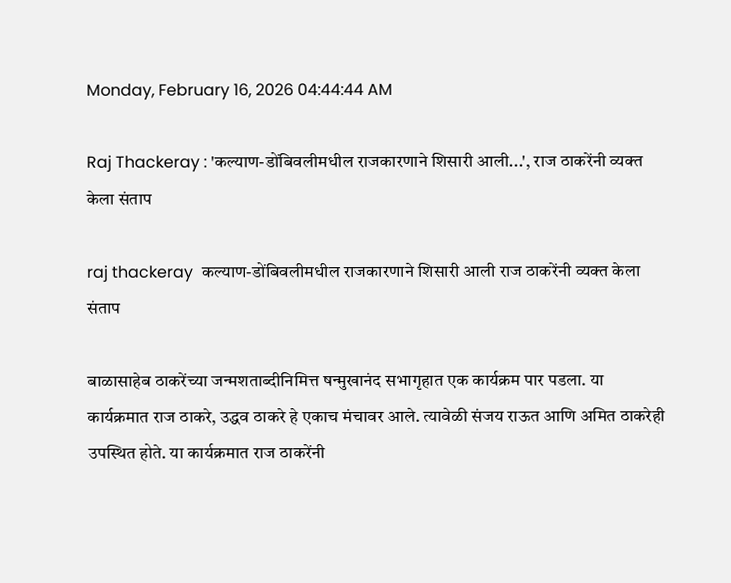Monday, February 16, 2026 04:44:44 AM

Raj Thackeray : 'कल्याण-डोंबिवलीमधील राजकारणाने शिसारी आली...', राज ठाकरेंनी व्यक्त केला संताप

raj thackeray  कल्याण-डोंबिवलीमधील राजकारणाने शिसारी आली राज ठाकरेंनी व्यक्त केला संताप

बाळासाहेब ठाकरेंच्या जन्मशताब्दीनिमित्त षन्मुखानंद सभागृहात एक कार्यक्रम पार पडला. या कार्यक्रमात राज ठाकरे, उद्धव ठाकरे हे एकाच मंचावर आले. त्यावेळी संजय राऊत आणि अमित ठाकरेही उपस्थित होते. या कार्यक्रमात राज ठाकरेंनी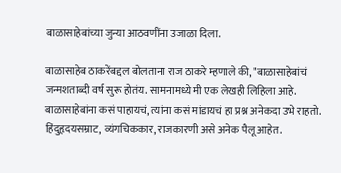बाळासाहेबांच्या जुन्या आठवणींना उजाळा दिला.

बाळासाहेब ठाकरेंबद्दल बोलताना राज ठाकरे म्हणाले की, "बाळासाहेबांचं जन्मशताब्दी वर्ष सुरू होतंय. सामनामध्ये मी एक लेखही लिहिला आहे. बाळासाहेबांना कसं पाहायचं, त्यांना कसं मांडायचं हा प्रश्न अनेकदा उभे राहतो. हिंदुहृदयसम्राट, व्यंगचिककार, राजकारणी असे अनेक पैलू आहेत.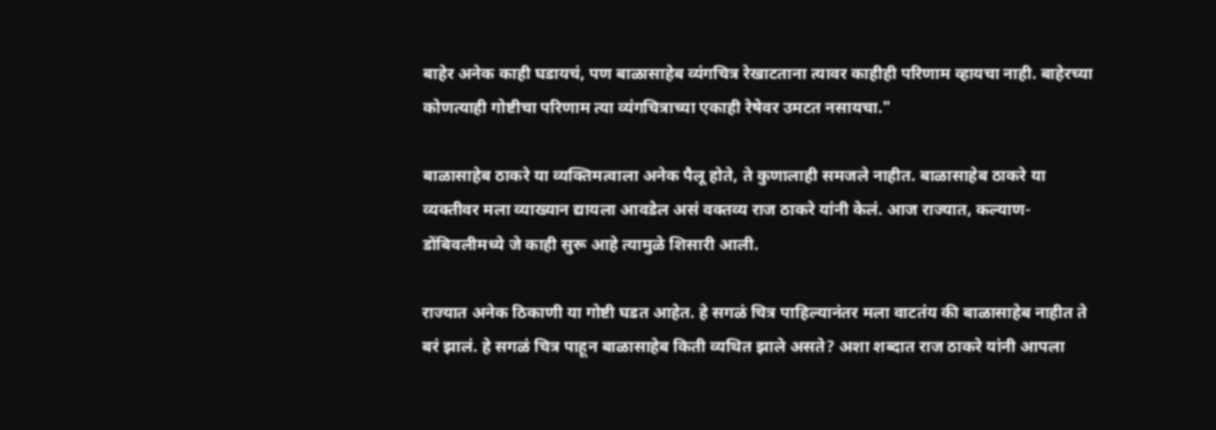बाहेर अनेक काही घडायचं, पण बाळासाहेब व्यंगचित्र रेखाटताना त्यावर काहीही परिणाम व्हायचा नाही. बाहेरच्या कोणत्याही गोष्टीचा परिणाम त्या व्यंगचित्राच्या एकाही रेषेवर उमटत नसायचा."

बाळासाहेब ठाकरे या व्यक्तिमत्वाला अनेक पैलू होते, ते कुणालाही समजले नाहीत. बाळासाहेब ठाकरे या व्यक्तीवर मला व्याख्यान द्यायला आवडेल असं वक्तव्य राज ठाकरे यांनी केलं. आज राज्यात, कल्याण-डोंबिवलीमध्ये जे काही सुरू आहे त्यामुळे शिसारी आली.

राज्यात अनेक ठिकाणी या गोष्टी घडत आहेत. हे सगळं चित्र पाहिल्यानंतर मला वाटतंय की बाळासाहेब नाहीत ते बरं झालं. हे सगळं चित्र पाहून बाळासाहेब किती व्यथित झाले असते? अशा शब्दात राज ठाकरे यांनी आपला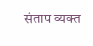संताप व्यक्त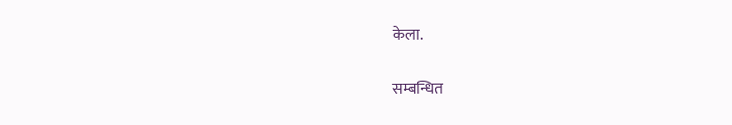केला.


सम्बन्धित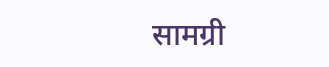सामग्री